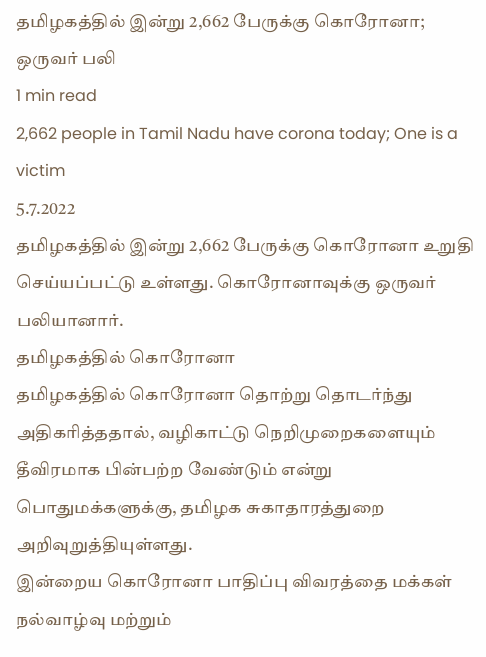தமிழகத்தில் இன்று 2,662 பேருக்கு கொரோனா; ஒருவர் பலி
1 min read
2,662 people in Tamil Nadu have corona today; One is a victim
5.7.2022
தமிழகத்தில் இன்று 2,662 பேருக்கு கொரோனா உறுதி செய்யப்பட்டு உள்ளது. கொரோனாவுக்கு ஒருவர் பலியானார்.
தமிழகத்தில் கொரோனா
தமிழகத்தில் கொரோனா தொற்று தொடர்ந்து அதிகரித்ததால், வழிகாட்டு நெறிமுறைகளையும் தீவிரமாக பின்பற்ற வேண்டும் என்று பொதுமக்களுக்கு, தமிழக சுகாதாரத்துறை அறிவுறுத்தியுள்ளது.
இன்றைய கொரோனா பாதிப்பு விவரத்தை மக்கள் நல்வாழ்வு மற்றும்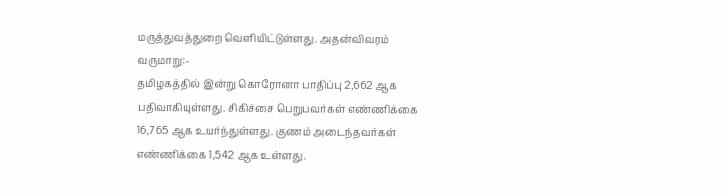மருத்துவத்துறை வெளியிட்டுள்ளது. அதன்விவரம் வருமாறு:-
தமிழகத்தில் இன்று கொரோனா பாதிப்பு 2,662 ஆக பதிவாகியுள்ளது. சிகிச்சை பெறுபவர்கள் எண்ணிக்கை 16,765 ஆக உயர்ந்துள்ளது. குணம் அடைந்தவர்கள் எண்ணிக்கை 1,542 ஆக உள்ளது.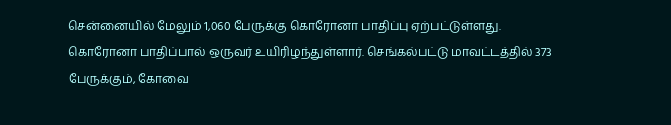சென்னையில் மேலும் 1,060 பேருக்கு கொரோனா பாதிப்பு ஏற்பட்டுள்ளது. கொரோனா பாதிப்பால் ஒருவர் உயிரிழந்துள்ளார். செங்கல்பட்டு மாவட்டத்தில் 373 பேருக்கும், கோவை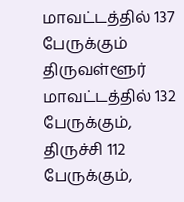மாவட்டத்தில் 137 பேருக்கும் திருவள்ளூர் மாவட்டத்தில் 132 பேருக்கும், திருச்சி 112 பேருக்கும்,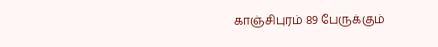காஞ்சிபுரம் 89 பேருக்கும்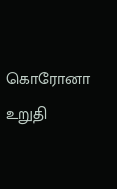கொரோனா உறுதி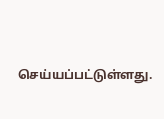செய்யப்பட்டுள்ளது.